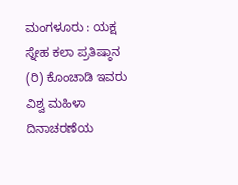ಮಂಗಳೂರು : ಯಕ್ಷ ಸ್ನೇಹ ಕಲಾ ಪ್ರತಿಷ್ಠಾನ (ರಿ) ಕೊಂಚಾಡಿ ಇವರು ವಿಶ್ವ ಮಹಿಳಾ ದಿನಾಚರಣೆಯ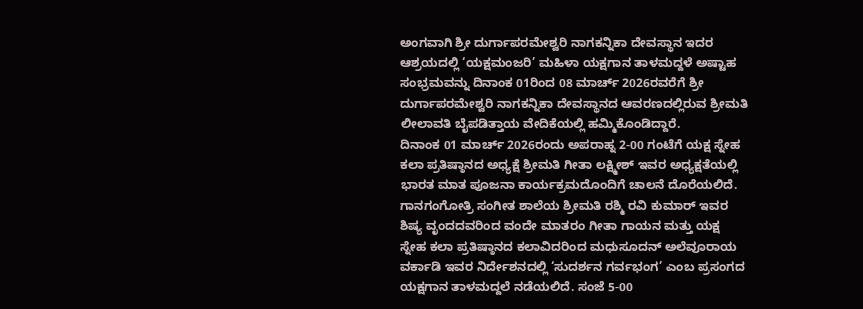ಅಂಗವಾಗಿ ಶ್ರೀ ದುರ್ಗಾಪರಮೇಶ್ವರಿ ನಾಗಕನ್ನಿಕಾ ದೇವಸ್ಥಾನ ಇದರ ಆಶ್ರಯದಲ್ಲಿ ‘ಯಕ್ಷಮಂಜರಿ’ ಮಹಿಳಾ ಯಕ್ಷಗಾನ ತಾಳಮದ್ದಳೆ ಅಷ್ಟಾಹ ಸಂಭ್ರಮವನ್ನು ದಿನಾಂಕ 01ರಿಂದ 08 ಮಾರ್ಚ್ 2026ರವರೆಗೆ ಶ್ರೀ ದುರ್ಗಾಪರಮೇಶ್ವರಿ ನಾಗಕನ್ನಿಕಾ ದೇವಸ್ಥಾನದ ಆವರಣದಲ್ಲಿರುವ ಶ್ರೀಮತಿ ಲೀಲಾವತಿ ಬೈಪಡಿತ್ತಾಯ ವೇದಿಕೆಯಲ್ಲಿ ಹಮ್ಮಿಕೊಂಡಿದ್ದಾರೆ.
ದಿನಾಂಕ 01 ಮಾರ್ಚ್ 2026ರಂದು ಅಪರಾಹ್ನ 2-00 ಗಂಟೆಗೆ ಯಕ್ಷ ಸ್ನೇಹ ಕಲಾ ಪ್ರತಿಷ್ಠಾನದ ಅಧ್ಯಕ್ಷೆ ಶ್ರೀಮತಿ ಗೀತಾ ಲಕ್ಷ್ಮೀಶ್ ಇವರ ಅಧ್ಯಕ್ಷತೆಯಲ್ಲಿ ಭಾರತ ಮಾತ ಪೂಜನಾ ಕಾರ್ಯಕ್ರಮದೊಂದಿಗೆ ಚಾಲನೆ ದೊರೆಯಲಿದೆ. ಗಾನಗಂಗೋತ್ರಿ ಸಂಗೀತ ಶಾಲೆಯ ಶ್ರೀಮತಿ ರಶ್ಮಿ ರವಿ ಕುಮಾರ್ ಇವರ ಶಿಷ್ಯ ವೃಂದದವರಿಂದ ವಂದೇ ಮಾತರಂ ಗೀತಾ ಗಾಯನ ಮತ್ತು ಯಕ್ಷ ಸ್ನೇಹ ಕಲಾ ಪ್ರತಿಷ್ಠಾನದ ಕಲಾವಿದರಿಂದ ಮಧುಸೂದನ್ ಅಲೆವೂರಾಯ ವರ್ಕಾಡಿ ಇವರ ನಿರ್ದೇಶನದಲ್ಲಿ ‘ಸುದರ್ಶನ ಗರ್ವಭಂಗ’ ಎಂಬ ಪ್ರಸಂಗದ ಯಕ್ಷಗಾನ ತಾಳಮದ್ದಲೆ ನಡೆಯಲಿದೆ. ಸಂಜೆ 5-00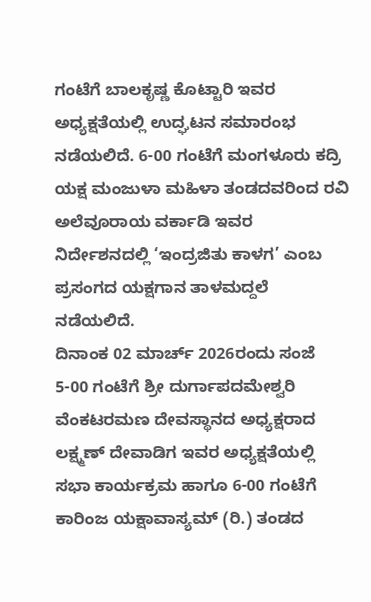ಗಂಟೆಗೆ ಬಾಲಕೃಷ್ಣ ಕೊಟ್ಟಾರಿ ಇವರ ಅಧ್ಯಕ್ಷತೆಯಲ್ಲಿ ಉದ್ಘಟನ ಸಮಾರಂಭ ನಡೆಯಲಿದೆ. 6-00 ಗಂಟೆಗೆ ಮಂಗಳೂರು ಕದ್ರಿ ಯಕ್ಷ ಮಂಜುಳಾ ಮಹಿಳಾ ತಂಡದವರಿಂದ ರವಿ ಅಲೆವೂರಾಯ ವರ್ಕಾಡಿ ಇವರ ನಿರ್ದೇಶನದಲ್ಲಿ ‘ಇಂದ್ರಜಿತು ಕಾಳಗ’ ಎಂಬ ಪ್ರಸಂಗದ ಯಕ್ಷಗಾನ ತಾಳಮದ್ದಲೆ ನಡೆಯಲಿದೆ.
ದಿನಾಂಕ 02 ಮಾರ್ಚ್ 2026ರಂದು ಸಂಜೆ 5-00 ಗಂಟೆಗೆ ಶ್ರೀ ದುರ್ಗಾಪದಮೇಶ್ವರಿ ವೆಂಕಟರಮಣ ದೇವಸ್ಥಾನದ ಅಧ್ಯಕ್ಷರಾದ ಲಕ್ಷ್ಮಣ್ ದೇವಾಡಿಗ ಇವರ ಅಧ್ಯಕ್ಷತೆಯಲ್ಲಿ ಸಭಾ ಕಾರ್ಯಕ್ರಮ ಹಾಗೂ 6-00 ಗಂಟೆಗೆ ಕಾರಿಂಜ ಯಕ್ಷಾವಾಸ್ಯಮ್ (ರಿ.) ತಂಡದ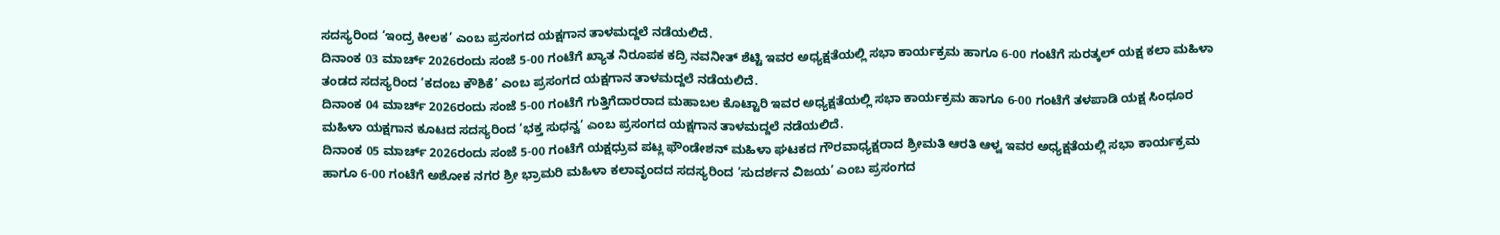ಸದಸ್ಯರಿಂದ ‘ಇಂದ್ರ ಕೀಲಕ’ ಎಂಬ ಪ್ರಸಂಗದ ಯಕ್ಷಗಾನ ತಾಳಮದ್ದಲೆ ನಡೆಯಲಿದೆ.
ದಿನಾಂಕ 03 ಮಾರ್ಚ್ 2026ರಂದು ಸಂಜೆ 5-00 ಗಂಟೆಗೆ ಖ್ಯಾತ ನಿರೂಪಕ ಕದ್ರಿ ನವನೀತ್ ಶೆಟ್ಟಿ ಇವರ ಅಧ್ಯಕ್ಷತೆಯಲ್ಲಿ ಸಭಾ ಕಾರ್ಯಕ್ರಮ ಹಾಗೂ 6-00 ಗಂಟೆಗೆ ಸುರತ್ಕಲ್ ಯಕ್ಷ ಕಲಾ ಮಹಿಳಾ ತಂಡದ ಸದಸ್ಯರಿಂದ ‘ಕದಂಬ ಕೌಶಿಕೆ’ ಎಂಬ ಪ್ರಸಂಗದ ಯಕ್ಷಗಾನ ತಾಳಮದ್ದಲೆ ನಡೆಯಲಿದೆ.
ದಿನಾಂಕ 04 ಮಾರ್ಚ್ 2026ರಂದು ಸಂಜೆ 5-00 ಗಂಟೆಗೆ ಗುತ್ತಿಗೆದಾರರಾದ ಮಹಾಬಲ ಕೊಟ್ಟಾರಿ ಇವರ ಅಧ್ಯಕ್ಷತೆಯಲ್ಲಿ ಸಭಾ ಕಾರ್ಯಕ್ರಮ ಹಾಗೂ 6-00 ಗಂಟೆಗೆ ತಳಪಾಡಿ ಯಕ್ಷ ಸಿಂಧೂರ ಮಹಿಳಾ ಯಕ್ಷಗಾನ ಕೂಟದ ಸದಸ್ಯರಿಂದ ‘ಭಕ್ತ ಸುಧನ್ವ’ ಎಂಬ ಪ್ರಸಂಗದ ಯಕ್ಷಗಾನ ತಾಳಮದ್ದಲೆ ನಡೆಯಲಿದೆ.
ದಿನಾಂಕ 05 ಮಾರ್ಚ್ 2026ರಂದು ಸಂಜೆ 5-00 ಗಂಟೆಗೆ ಯಕ್ಷಧ್ರುವ ಪಟ್ಲ ಫೌಂಡೇಶನ್ ಮಹಿಳಾ ಘಟಕದ ಗೌರವಾಧ್ಯಕ್ಷರಾದ ಶ್ರೀಮತಿ ಆರತಿ ಆಳ್ವ ಇವರ ಅಧ್ಯಕ್ಷತೆಯಲ್ಲಿ ಸಭಾ ಕಾರ್ಯಕ್ರಮ ಹಾಗೂ 6-00 ಗಂಟೆಗೆ ಅಶೋಕ ನಗರ ಶ್ರೀ ಭ್ರಾಮರಿ ಮಹಿಳಾ ಕಲಾವೃಂದದ ಸದಸ್ಯರಿಂದ ‘ಸುದರ್ಶನ ವಿಜಯ’ ಎಂಬ ಪ್ರಸಂಗದ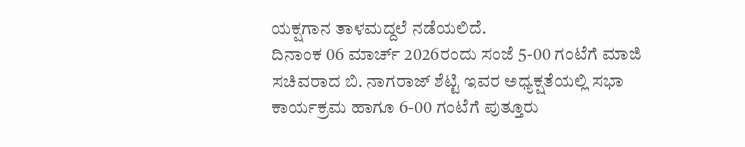ಯಕ್ಷಗಾನ ತಾಳಮದ್ದಲೆ ನಡೆಯಲಿದೆ.
ದಿನಾಂಕ 06 ಮಾರ್ಚ್ 2026ರಂದು ಸಂಜೆ 5-00 ಗಂಟೆಗೆ ಮಾಜಿ ಸಚಿವರಾದ ಬಿ. ನಾಗರಾಜ್ ಶೆಟ್ಟಿ ಇವರ ಅಧ್ಯಕ್ಷತೆಯಲ್ಲಿ ಸಭಾ ಕಾರ್ಯಕ್ರಮ ಹಾಗೂ 6-00 ಗಂಟೆಗೆ ಪುತ್ತೂರು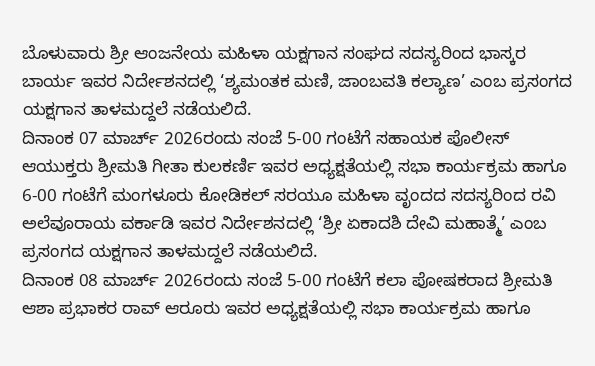ಬೊಳುವಾರು ಶ್ರೀ ಆಂಜನೇಯ ಮಹಿಳಾ ಯಕ್ಷಗಾನ ಸಂಘದ ಸದಸ್ಯರಿಂದ ಭಾಸ್ಕರ ಬಾರ್ಯ ಇವರ ನಿರ್ದೇಶನದಲ್ಲಿ ‘ಶ್ಯಮಂತಕ ಮಣಿ, ಜಾಂಬವತಿ ಕಲ್ಯಾಣ’ ಎಂಬ ಪ್ರಸಂಗದ ಯಕ್ಷಗಾನ ತಾಳಮದ್ದಲೆ ನಡೆಯಲಿದೆ.
ದಿನಾಂಕ 07 ಮಾರ್ಚ್ 2026ರಂದು ಸಂಜೆ 5-00 ಗಂಟೆಗೆ ಸಹಾಯಕ ಪೊಲೀಸ್ ಆಯುಕ್ತರು ಶ್ರೀಮತಿ ಗೀತಾ ಕುಲಕರ್ಣಿ ಇವರ ಅಧ್ಯಕ್ಷತೆಯಲ್ಲಿ ಸಭಾ ಕಾರ್ಯಕ್ರಮ ಹಾಗೂ 6-00 ಗಂಟೆಗೆ ಮಂಗಳೂರು ಕೋಡಿಕಲ್ ಸರಯೂ ಮಹಿಳಾ ವೃಂದದ ಸದಸ್ಯರಿಂದ ರವಿ ಅಲೆವೂರಾಯ ವರ್ಕಾಡಿ ಇವರ ನಿರ್ದೇಶನದಲ್ಲಿ ‘ಶ್ರೀ ಏಕಾದಶಿ ದೇವಿ ಮಹಾತ್ಮೆ’ ಎಂಬ ಪ್ರಸಂಗದ ಯಕ್ಷಗಾನ ತಾಳಮದ್ದಲೆ ನಡೆಯಲಿದೆ.
ದಿನಾಂಕ 08 ಮಾರ್ಚ್ 2026ರಂದು ಸಂಜೆ 5-00 ಗಂಟೆಗೆ ಕಲಾ ಪೋಷಕರಾದ ಶ್ರೀಮತಿ ಆಶಾ ಪ್ರಭಾಕರ ರಾವ್ ಆರೂರು ಇವರ ಅಧ್ಯಕ್ಷತೆಯಲ್ಲಿ ಸಭಾ ಕಾರ್ಯಕ್ರಮ ಹಾಗೂ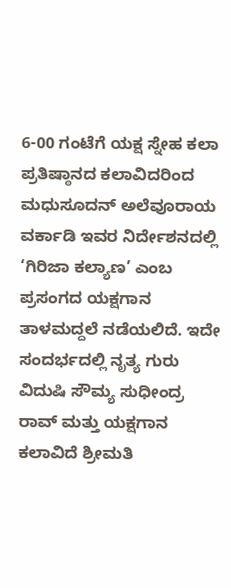6-00 ಗಂಟೆಗೆ ಯಕ್ಷ ಸ್ನೇಹ ಕಲಾ ಪ್ರತಿಷ್ಠಾನದ ಕಲಾವಿದರಿಂದ ಮಧುಸೂದನ್ ಅಲೆವೂರಾಯ ವರ್ಕಾಡಿ ಇವರ ನಿರ್ದೇಶನದಲ್ಲಿ ‘ಗಿರಿಜಾ ಕಲ್ಯಾಣ’ ಎಂಬ ಪ್ರಸಂಗದ ಯಕ್ಷಗಾನ ತಾಳಮದ್ದಲೆ ನಡೆಯಲಿದೆ. ಇದೇ ಸಂದರ್ಭದಲ್ಲಿ ನೃತ್ಯ ಗುರು ವಿದುಷಿ ಸೌಮ್ಯ ಸುಧೀಂದ್ರ ರಾವ್ ಮತ್ತು ಯಕ್ಷಗಾನ ಕಲಾವಿದೆ ಶ್ರೀಮತಿ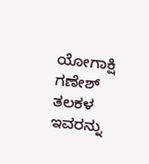ಯೋಗಾಕ್ಷಿ ಗಣೇಶ್ ತಲಕಳ ಇವರನ್ನು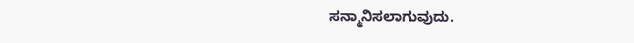ಸನ್ಮಾನಿಸಲಾಗುವುದು.